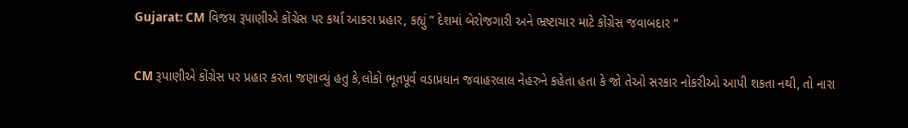Gujarat: CM વિજય રૂપાણીએ કોંગ્રેસ પર કર્યા આકરા પ્રહાર, કહ્યું ” દેશમાં બેરોજગારી અને ભ્રષ્ટાચાર માટે કોંગ્રેસ જવાબદાર “

CM રૂપાણીએ કોંગ્રેસ પર પ્રહાર કરતા જણાવ્યું હતુ કે,લોકો ભૂતપૂર્વ વડાપ્રધાન જવાહરલાલ નેહરુને કહેતા હતા કે જો તેઓ સરકાર નોકરીઓ આપી શકતા નથી, તો નારા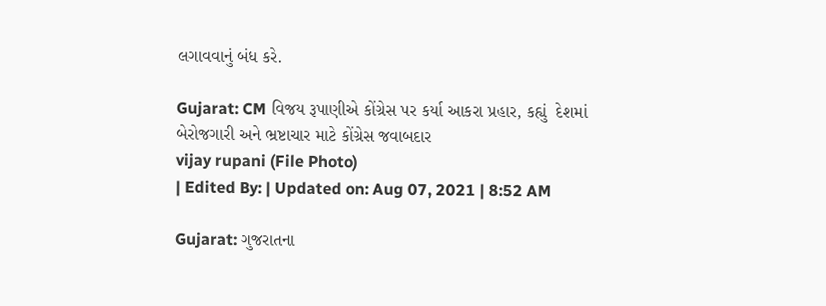લગાવવાનું બંધ કરે.

Gujarat: CM વિજય રૂપાણીએ કોંગ્રેસ પર કર્યા આકરા પ્રહાર, કહ્યું  દેશમાં બેરોજગારી અને ભ્રષ્ટાચાર માટે કોંગ્રેસ જવાબદાર
vijay rupani (File Photo)
| Edited By: | Updated on: Aug 07, 2021 | 8:52 AM

Gujarat: ગુજરાતના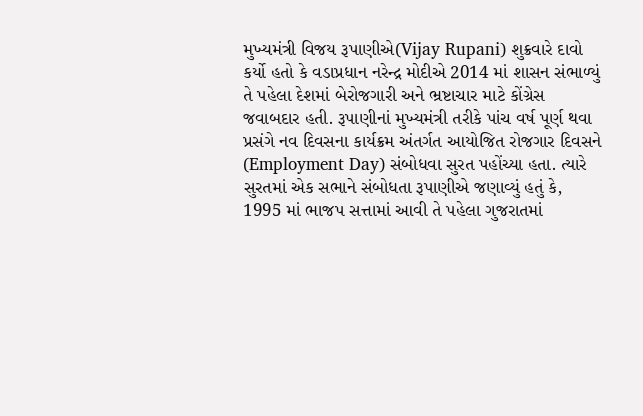મુખ્યમંત્રી વિજય રૂપાણીએ(Vijay Rupani) શુક્રવારે દાવો કર્યો હતો કે વડાપ્રધાન નરેન્દ્ર મોદીએ 2014 માં શાસન સંભાળ્યું તે પહેલા દેશમાં બેરોજગારી અને ભ્રષ્ટાચાર માટે કોંગ્રેસ જવાબદાર હતી. રૂપાણીનાં મુખ્યમંત્રી તરીકે પાંચ વર્ષ પૂર્ણ થવા પ્રસંગે નવ દિવસના કાર્યક્રમ અંતર્ગત આયોજિત રોજગાર દિવસને (Employment Day) સંબોધવા સુરત પહોંચ્યા હતા. ત્યારે સુરતમાં એક સભાને સંબોધતા રૂપાણીએ જણાવ્યું હતું કે, 1995 માં ભાજપ સત્તામાં આવી તે પહેલા ગુજરાતમાં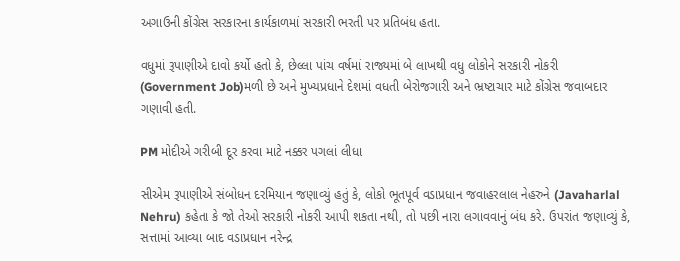અગાઉની કોંગ્રેસ સરકારના કાર્યકાળમાં સરકારી ભરતી પર પ્રતિબંધ હતા.

વધુમાં રૂપાણીએ દાવો કર્યો હતો કે, છેલ્લા પાંચ વર્ષમાં રાજ્યમાં બે લાખથી વધુ લોકોને સરકારી નોકરી (Government Job)મળી છે અને મુખ્યપ્રધાને દેશમાં વધતી બેરોજગારી અને ભ્રષ્ટાચાર માટે કોંગ્રેસ જવાબદાર ગણાવી હતી.

PM મોદીએ ગરીબી દૂર કરવા માટે નક્કર પગલાં લીધા

સીએમ રૂપાણીએ સંબોધન દરમિયાન જણાવ્યું હતું કે, લોકો ભૂતપૂર્વ વડાપ્રધાન જવાહરલાલ નેહરુને (Javaharlal Nehru) કહેતા કે જો તેઓ સરકારી નોકરી આપી શકતા નથી, તો પછી નારા લગાવવાનું બંધ કરે. ઉપરાંત જણાવ્યું કે, સત્તામાં આવ્યા બાદ વડાપ્રધાન નરેન્દ્ર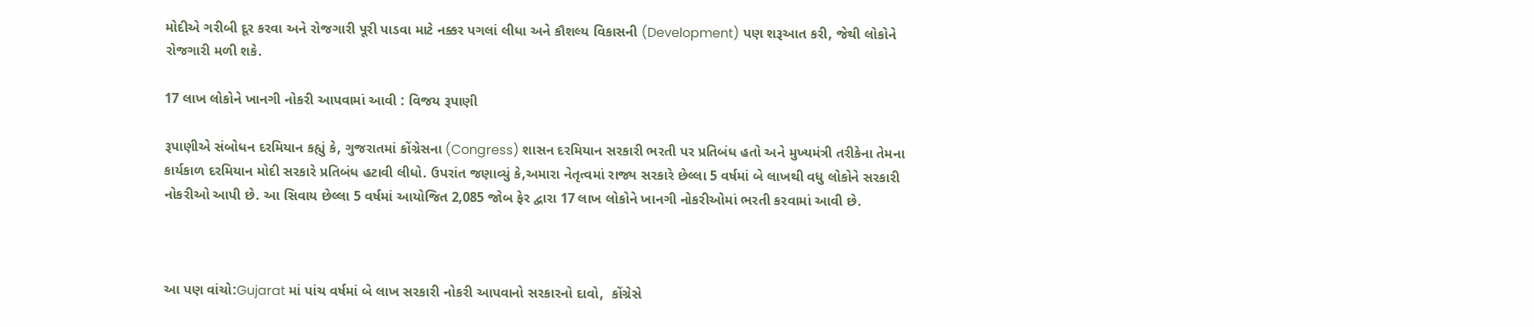મોદીએ ગરીબી દૂર કરવા અને રોજગારી પૂરી પાડવા માટે નક્કર પગલાં લીધા અને કૌશલ્ય વિકાસની (Development) પણ શરૂઆત કરી, જેથી લોકોને રોજગારી મળી શકે.

17 લાખ લોકોને ખાનગી નોકરી આપવામાં આવી : વિજય રૂપાણી

રૂપાણીએ સંબોધન દરમિયાન કહ્યું કે, ગુજરાતમાં કોંગ્રેસના (Congress) શાસન દરમિયાન સરકારી ભરતી પર પ્રતિબંધ હતો અને મુખ્યમંત્રી તરીકેના તેમના કાર્યકાળ દરમિયાન મોદી સરકારે પ્રતિબંધ હટાવી લીધો. ઉપરાંત જણાવ્યું કે,અમારા નેતૃત્વમાં રાજ્ય સરકારે છેલ્લા 5 વર્ષમાં બે લાખથી વધુ લોકોને સરકારી નોકરીઓ આપી છે. આ સિવાય છેલ્લા 5 વર્ષમાં આયોજિત 2,085 જોબ ફેર દ્વારા 17 લાખ લોકોને ખાનગી નોકરીઓમાં ભરતી કરવામાં આવી છે.



આ પણ વાંચો:Gujarat માં પાંચ વર્ષમાં બે લાખ સરકારી નોકરી આપવાનો સરકારનો દાવો,  કોંગ્રેસે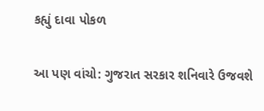કહ્યું દાવા પોકળ

આ પણ વાંચો: ગુજરાત સરકાર શનિવારે ઉજવશે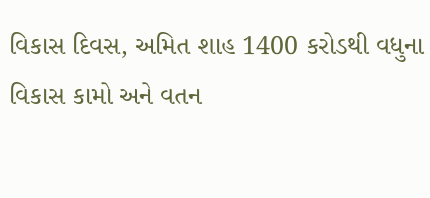વિકાસ દિવસ, અમિત શાહ 1400 કરોડથી વધુના વિકાસ કામો અને વતન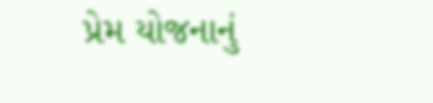પ્રેમ યોજનાનું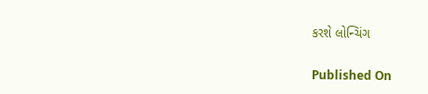કરશે લોન્ચિંગ

Published On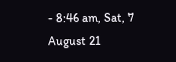- 8:46 am, Sat, 7 August 21